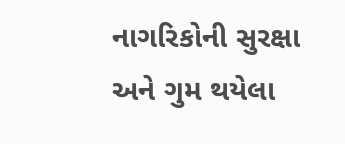નાગરિકોની સુરક્ષા અને ગુમ થયેલા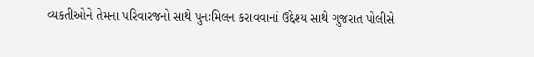વ્યકતીઓને તેમના પરિવારજનો સાથે પુનઃમિલન કરાવવાનાં ઉદ્દેશ્ય સાથે ગુજરાત પોલીસે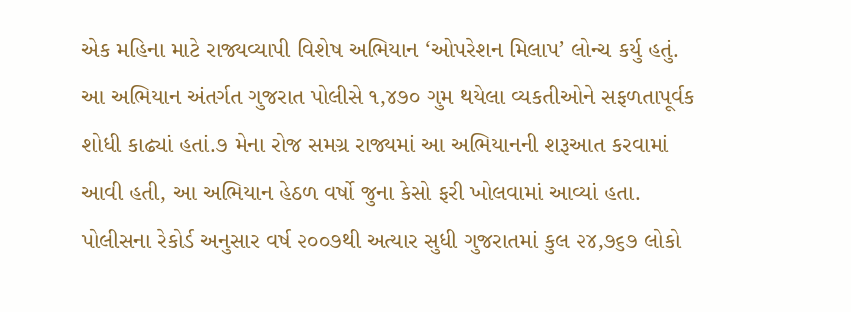એક મહિના માટે રાજ્યવ્યાપી વિશેષ અભિયાન ‘ઓપરેશન મિલાપ’ લોન્ચ કર્યુ હતું. આ અભિયાન અંતર્ગત ગુજરાત પોલીસે ૧,૪૭૦ ગુમ થયેલા વ્યકતીઓને સફળતાપૂર્વક શોધી કાઢ્યાં હતાં.૭ મેના રોજ સમગ્ર રાજ્યમાં આ અભિયાનની શરૂઆત કરવામાં આવી હતી, આ અભિયાન હેઠળ વર્ષો જુના કેસો ફરી ખોલવામાં આવ્યાં હતા. પોલીસના રેકોર્ડ અનુસાર વર્ષ ૨૦૦૭થી અત્યાર સુધી ગુજરાતમાં કુલ ૨૪,૭૬૭ લોકો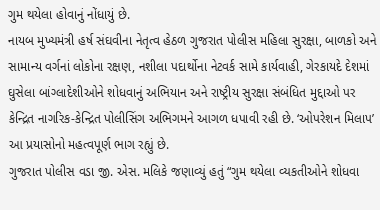ગુમ થયેલા હોવાનું નોંધાયું છે.
નાયબ મુખ્યમંત્રી હર્ષ સંઘવીના નેતૃત્વ હેઠળ ગુજરાત પોલીસ મહિલા સુરક્ષા, બાળકો અને સામાન્ય વર્ગનાં લોકોના રક્ષણ, નશીલા પદાર્થોના નેટવર્ક સામે કાર્યવાહી, ગેરકાયદે દેશમાં ઘુસેલા બાંગ્લાદેશીઓને શોધવાનું અભિયાન અને રાષ્ટ્રીય સુરક્ષા સંબંધિત મુદ્દાઓ પર કેન્દ્રિત નાગરિક-કેન્દ્રિત પોલીસિંગ અભિગમને આગળ ધપાવી રહી છે. ‘ઓપરેશન મિલાપ’ આ પ્રયાસોનો મહત્વપૂર્ણ ભાગ રહ્યું છે.
ગુજરાત પોલીસ વડા જી. એસ. મલિકે જણાવ્યું હતું “ગુમ થયેલા વ્યકતીઓને શોધવા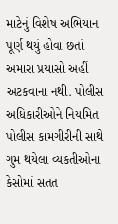માટેનું વિશેષ અભિયાન પૂર્ણ થયું હોવા છતાં અમારા પ્રયાસો અહીં અટકવાના નથી. પોલીસ અધિકારીઓને નિયમિત પોલીસ કામગીરીની સાથે ગુમ થયેલા વ્યકતીઓના કેસોમાં સતત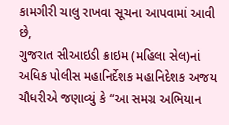કામગીરી ચાલુ રાખવા સૂચના આપવામાં આવી છે,
ગુજરાત સીઆઇડી ક્રાઇમ (મહિલા સેલ)નાં અધિક પોલીસ મહાનિર્દેશક મહાનિદેશક અજય ચૌધરીએ જણાવ્યું કે “આ સમગ્ર અભિયાન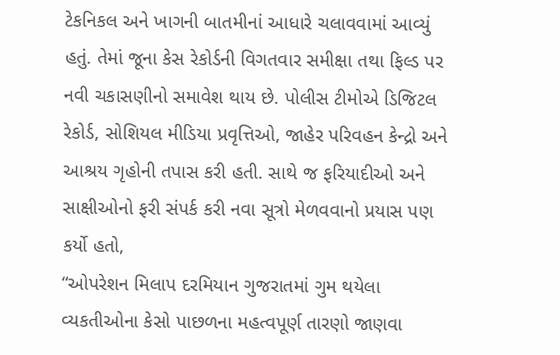ટેકનિકલ અને ખાગની બાતમીનાં આધારે ચલાવવામાં આવ્યું હતું. તેમાં જૂના કેસ રેકોર્ડની વિગતવાર સમીક્ષા તથા ફિલ્ડ પર નવી ચકાસણીનો સમાવેશ થાય છે. પોલીસ ટીમોએ ડિજિટલ રેકોર્ડ, સોશિયલ મીડિયા પ્રવૃત્તિઓ, જાહેર પરિવહન કેન્દ્રો અને આશ્રય ગૃહોની તપાસ કરી હતી. સાથે જ ફરિયાદીઓ અને સાક્ષીઓનો ફરી સંપર્ક કરી નવા સૂત્રો મેળવવાનો પ્રયાસ પણ કર્યો હતો,
“ઓપરેશન મિલાપ દરમિયાન ગુજરાતમાં ગુમ થયેલા વ્યકતીઓના કેસો પાછળના મહત્વપૂર્ણ તારણો જાણવા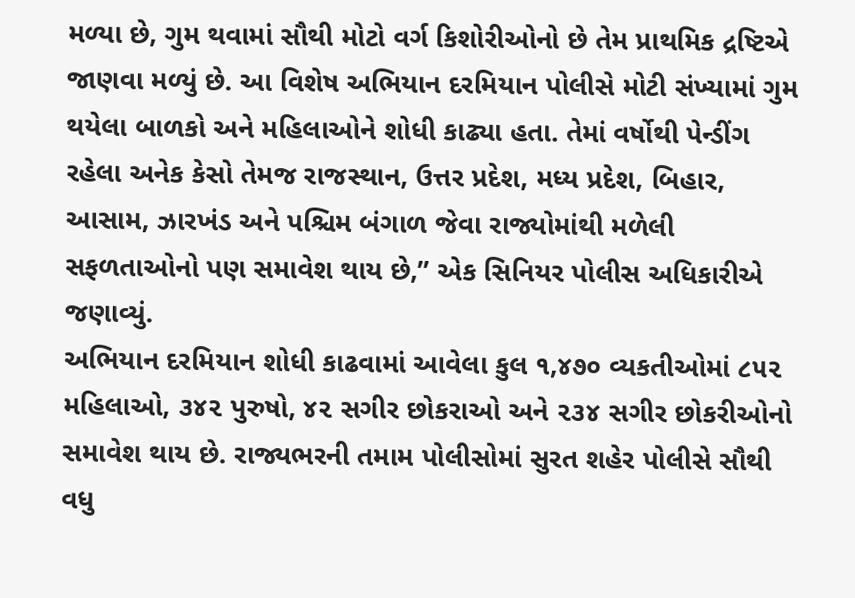મળ્યા છે, ગુમ થવામાં સૌથી મોટો વર્ગ કિશોરીઓનો છે તેમ પ્રાથમિક દ્રષ્ટિએ જાણવા મળ્યું છે. આ વિશેષ અભિયાન દરમિયાન પોલીસે મોટી સંખ્યામાં ગુમ થયેલા બાળકો અને મહિલાઓને શોધી કાઢ્યા હતા. તેમાં વર્ષોથી પેન્ડીંગ રહેલા અનેક કેસો તેમજ રાજસ્થાન, ઉત્તર પ્રદેશ, મધ્ય પ્રદેશ, બિહાર, આસામ, ઝારખંડ અને પશ્ચિમ બંગાળ જેવા રાજ્યોમાંથી મળેલી સફળતાઓનો પણ સમાવેશ થાય છે,” એક સિનિયર પોલીસ અધિકારીએ જણાવ્યું.
અભિયાન દરમિયાન શોધી કાઢવામાં આવેલા કુલ ૧,૪૭૦ વ્યકતીઓમાં ૮૫૨ મહિલાઓ, ૩૪૨ પુરુષો, ૪૨ સગીર છોકરાઓ અને ૨૩૪ સગીર છોકરીઓનો સમાવેશ થાય છે. રાજ્યભરની તમામ પોલીસોમાં સુરત શહેર પોલીસે સૌથી વધુ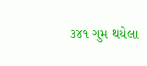૩૪૧ ગુમ થયેલા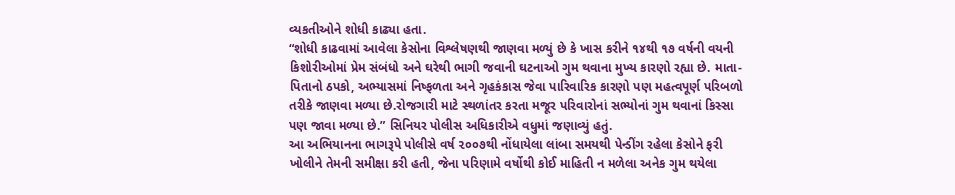વ્યકતીઓને શોધી કાઢ્યા હતા.
“શોધી કાઢવામાં આવેલા કેસોના વિશ્લેષણથી જાણવા મળ્યું છે કે ખાસ કરીને ૧૪થી ૧૭ વર્ષની વયની કિશોરીઓમાં પ્રેમ સંબંધો અને ઘરેથી ભાગી જવાની ઘટનાઓ ગુમ થવાના મુખ્ય કારણો રહ્યા છે. માતા-પિતાનો ઠપકો, અભ્યાસમાં નિષ્ફળતા અને ગૃહકંકાસ જેવા પારિવારિક કારણો પણ મહત્વપૂર્ણ પરિબળો તરીકે જાણવા મળ્યા છે.રોજગારી માટે સ્થળાંતર કરતા મજૂર પરિવારોનાં સભ્યોનાં ગુમ થવાનાં કિસ્સા પણ જાવા મળ્યા છે.” સિનિયર પોલીસ અધિકારીએ વધુમાં જણાવ્યું હતું.
આ અભિયાનના ભાગરૂપે પોલીસે વર્ષ ૨૦૦૭થી નોંધાયેલા લાંબા સમયથી પેન્ડીંગ રહેલા કેસોને ફરી ખોલીને તેમની સમીક્ષા કરી હતી, જેના પરિણામે વર્ષોથી કોઈ માહિતી ન મળેલા અનેક ગુમ થયેલા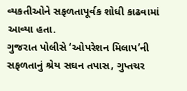વ્યકતીઓને સફળતાપૂર્વક શોધી કાઢવામાં આવ્યા હતા.
ગુજરાત પોલીસે ‘ઓપરેશન મિલાપ’ની સફળતાનું શ્રેય સઘન તપાસ, ગુપ્તચર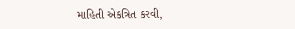માહિતી એકત્રિત કરવી,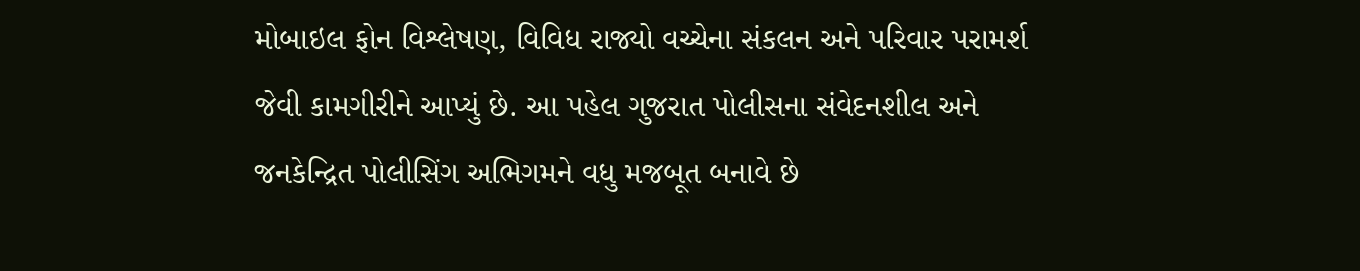મોબાઇલ ફોન વિશ્લેષણ, વિવિધ રાજ્યો વચ્ચેના સંકલન અને પરિવાર પરામર્શ જેવી કામગીરીને આપ્યું છે. આ પહેલ ગુજરાત પોલીસના સંવેદનશીલ અને જનકેન્દ્રિત પોલીસિંગ અભિગમને વધુ મજબૂત બનાવે છે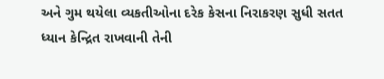અને ગુમ થયેલા વ્યકતીઓના દરેક કેસના નિરાકરણ સુધી સતત ધ્યાન કેન્દ્રિત રાખવાની તેની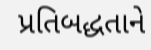પ્રતિબદ્ધતાને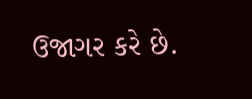ઉજાગર કરે છે.